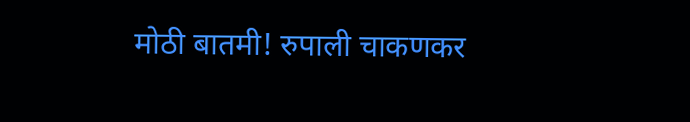मोठी बातमी! रुपाली चाकणकर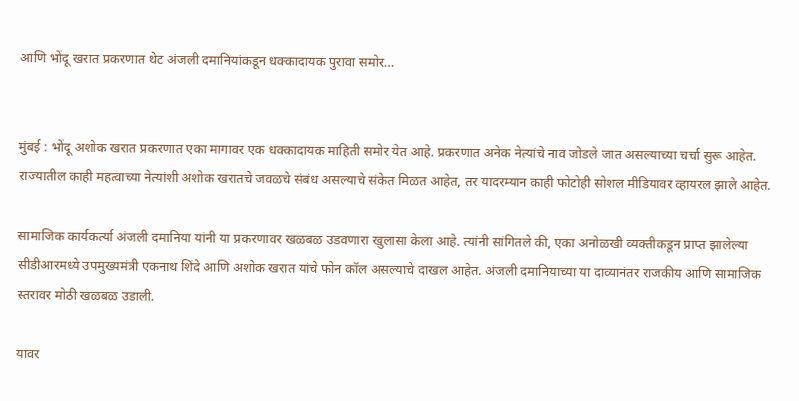आणि भोंदू खरात प्रकरणात थेट अंजली दमानियांकडून धक्कादायक पुरावा समोर…


मुंबई : भोंदू अशोक खरात प्रकरणात एका मागावर एक धक्कादायक माहिती समोर येत आहे. प्रकरणात अनेक नेत्यांचे नाव जोडले जात असल्याच्या चर्चा सुरू आहेत. राज्यातील काही महत्वाच्या नेत्यांशी अशोक खरातचे जवळचे संबंध असल्याचे संकेत मिळत आहेत, तर यादरम्यान काही फोटोही सोशल मीडियावर व्हायरल झाले आहेत.

सामाजिक कार्यकर्त्या अंजली दमानिया यांनी या प्रकरणावर खळबळ उडवणारा खुलासा केला आहे. त्यांनी सांगितले की, एका अनोळखी व्यक्तीकडून प्राप्त झालेल्या सीडीआरमध्ये उपमुख्यमंत्री एकनाथ शिंदे आणि अशोक खरात यांचे फोन कॉल असल्याचे दाखल आहेत. अंजली दमानियाच्या या दाव्यानंतर राजकीय आणि सामाजिक स्तरावर मोठी खळबळ उडाली.

यावर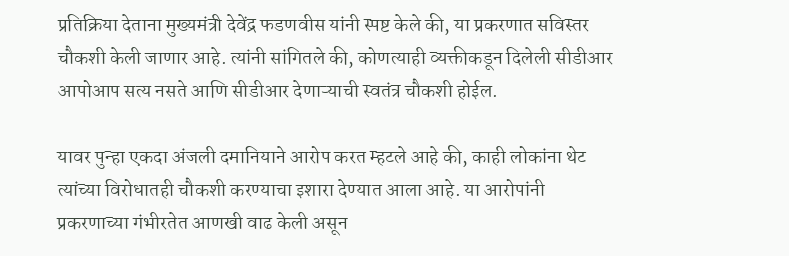प्रतिक्रिया देताना मुख्यमंत्री देवेंद्र फडणवीस यांनी स्पष्ट केले की, या प्रकरणात सविस्तर चौकशी केली जाणार आहे. त्यांनी सांगितले की, कोणत्याही व्यक्तीकडून दिलेली सीडीआर आपोआप सत्य नसते आणि सीडीआर देणाऱ्याची स्वतंत्र चौकशी होईल.

यावर पुन्हा एकदा अंजली दमानियाने आरोप करत म्हटले आहे की, काही लोकांना थेट त्यांच्या विरोधातही चौकशी करण्याचा इशारा देण्यात आला आहे. या आरोपांनी प्रकरणाच्या गंभीरतेत आणखी वाढ केली असून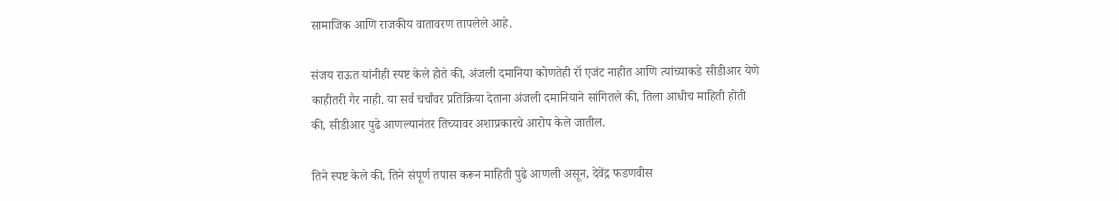सामाजिक आणि राजकीय वातावरण तापलेले आहे.

संजय राऊत यांनीही स्पष्ट केले होते की, अंजली दमानिया कोणतेही रॉ एजंट नाहीत आणि त्यांच्याकडे सीडीआर येणे काहीतरी गैर नाही. या सर्व चर्चांवर प्रतिक्रिया देताना अंजली दमानियाने सांगितले की, तिला आधीच माहिती होती की, सीडीआर पुढे आणल्यानंतर तिच्यावर अशाप्रकारचे आरोप केले जातील.

तिने स्पष्ट केले की, तिने संपूर्ण तपास करून माहिती पुढे आणली असून, देवेंद्र फडणवीस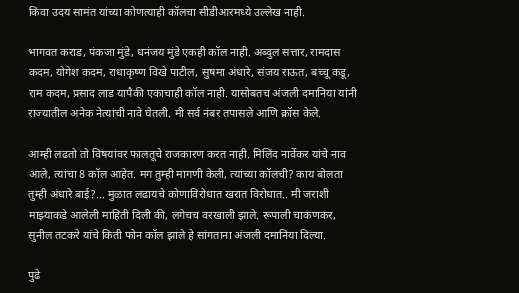किंवा उदय सामंत यांच्या कोणत्याही कॉलचा सीडीआरमध्ये उल्लेख नाही.

भागवत कराड, पंकजा मुंडे, धनंजय मुंडे एकही कॉल नाही. अब्दुल सत्तार, रामदास कदम, योगेश कदम, राधाकृष्ण विखे पाटील, सुषमा अंधारे, संजय राऊत, बच्चू कडू, राम कदम, प्रसाद लाड यापैकी एकाचाही कॉल नाही. यासोबतच अंजली दमानिया यांनी राज्यातील अनेक नेत्यांची नावे घेतली. मी सर्व नंबर तपासले आणि क्रॉस केले.

आम्ही लढतो तो विषयांवर फालतूचे राजकारण करत नाही. मिलिंद नार्वेकर यांचे नाव आले, त्यांचा 8 कॉल आहेत. मग तुम्ही मागणी केली, त्यांच्या कॉलची? काय बोलता तुम्ही अंधारे बाई?… मुळात लढायचे कोणाविरोधात खरात विरोधात.. मी जराशी माझ्याकडे आलेली माहिती दिली की, लगेचच वरखाली झाले. रूपाली चाकणकर, सुनील तटकरे यांचे किती फोन कॉल झाले हे सांगताना अंजली दमानिया दिल्या.

पुढे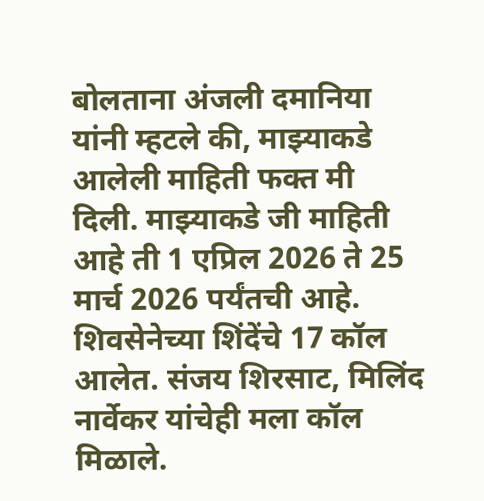बोलताना अंजली दमानिया यांनी म्हटले की, माझ्याकडे आलेली माहिती फक्त मी दिली. माझ्याकडे जी माहिती आहे ती 1 एप्रिल 2026 ते 25 मार्च 2026 पर्यंतची आहे. शिवसेनेच्या शिंदेंचे 17 कॉल आलेत. संजय शिरसाट, मिलिंद नार्वेकर यांचेही मला कॉल मिळाले.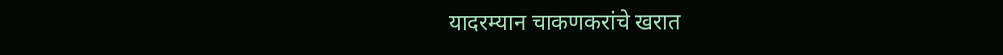यादरम्यान चाकणकरांचे खरात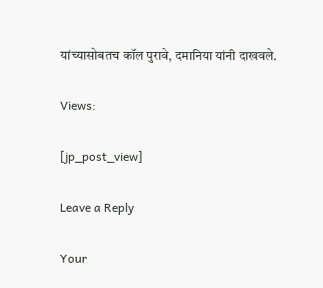यांच्यासोबतच कॉल पुरावे, दमानिया यांनी दाखवले.

Views:

[jp_post_view]

Leave a Reply

Your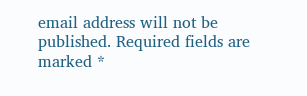email address will not be published. Required fields are marked *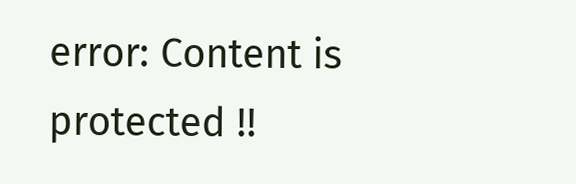error: Content is protected !!